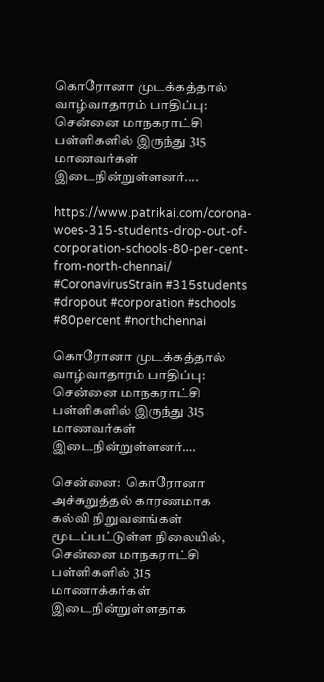கொரோனா முடக்கத்தால் வாழ்வாதாரம் பாதிப்பு: சென்னை மாநகராட்சி பள்ளிகளில் இருந்து 315 மாணவர்கள் இடைநின்றுள்ளனர்....

https://www.patrikai.com/corona-woes-315-students-drop-out-of-corporation-schools-80-per-cent-from-north-chennai/ #CoronavirusStrain #315students #dropout #corporation #schools #80percent #northchennai

கொரோனா முடக்கத்தால் வாழ்வாதாரம் பாதிப்பு: சென்னை மாநகராட்சி பள்ளிகளில் இருந்து 315 மாணவர்கள் இடைநின்றுள்ளனர்….

சென்னை:  கொரோனா அச்சுறுத்தல் காரணமாக கல்வி நிறுவனங்கள் மூடப்பட்டுள்ள நிலையில், சென்னை மாநகராட்சி பள்ளிகளில் 315 மாணாக்கர்கள் இடைநின்றுள்ளதாக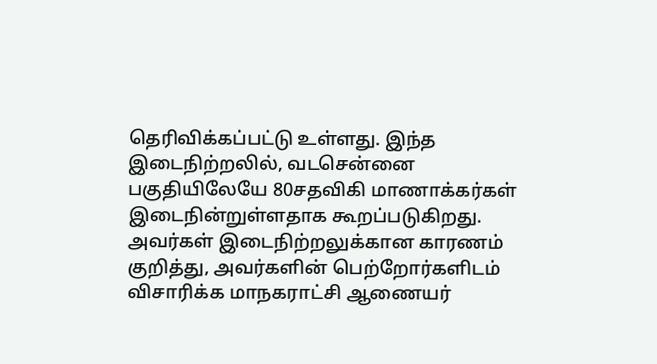தெரிவிக்கப்பட்டு உள்ளது. இந்த இடைநிற்றலில், வடசென்னை பகுதியிலேயே 80சதவிகி மாணாக்கர்கள் இடைநின்றுள்ளதாக கூறப்படுகிறது. அவர்கள் இடைநிற்றலுக்கான காரணம் குறித்து, அவர்களின் பெற்றோர்களிடம் விசாரிக்க மாநகராட்சி ஆணையர்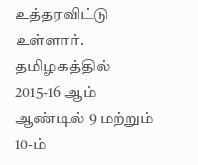உத்தரவிட்டு உள்ளார். தமிழகத்தில் 2015-16 ஆம் ஆண்டில் 9 மற்றும் 10-ம்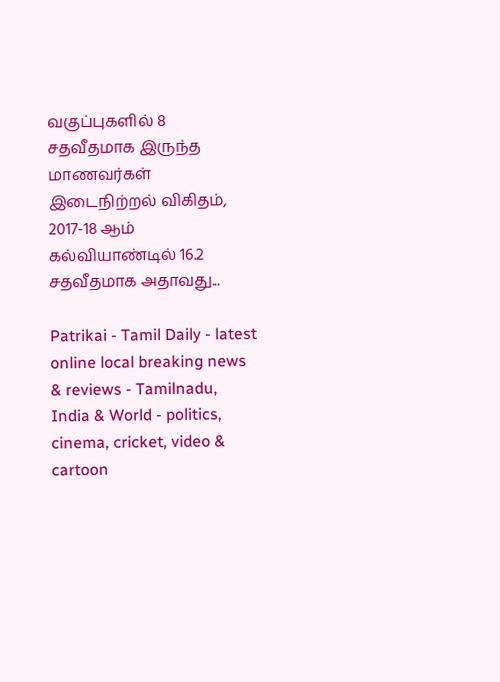வகுப்புகளில் 8 சதவீதமாக இருந்த மாணவர்கள் இடைநிற்றல் விகிதம், 2017-18 ஆம் கல்வியாண்டில் 16.2 சதவீதமாக அதாவது...

Patrikai - Tamil Daily - latest online local breaking news & reviews - Tamilnadu, India & World - politics, cinema, cricket, video & cartoon